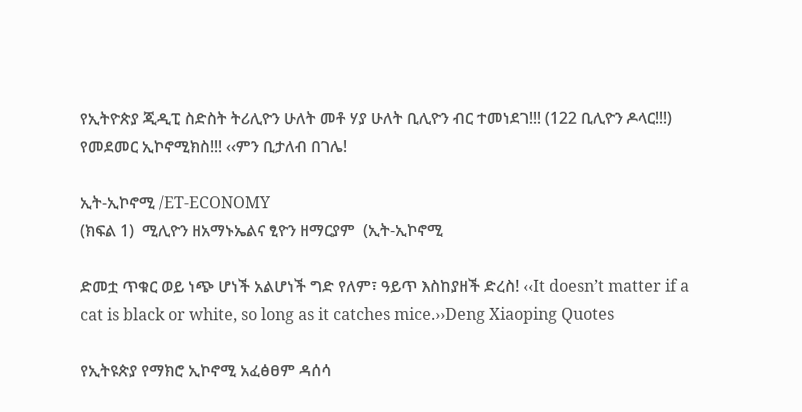የኢትዮጵያ ጂዲፒ ስድስት ትሪሊዮን ሁለት መቶ ሃያ ሁለት ቢሊዮን ብር ተመነደገ!!! (122 ቢሊዮን ዶላር!!!) የመደመር ኢኮኖሚክስ!!! ‹‹ምን ቢታለብ በገሌ!

ኢት-ኢኮኖሚ /ET-ECONOMY
(ክፍል 1)  ሚሊዮን ዘአማኑኤልና ፂዮን ዘማርያም  (ኢት-ኢኮኖሚ

ድመቷ ጥቁር ወይ ነጭ ሆነች አልሆነች ግድ የለም፣ ዓይጥ እስከያዘች ድረስ! ‹‹It doesn’t matter if a cat is black or white, so long as it catches mice.››Deng Xiaoping Quotes

የኢትዩጵያ የማክሮ ኢኮኖሚ አፈፅፀም ዳሰሳ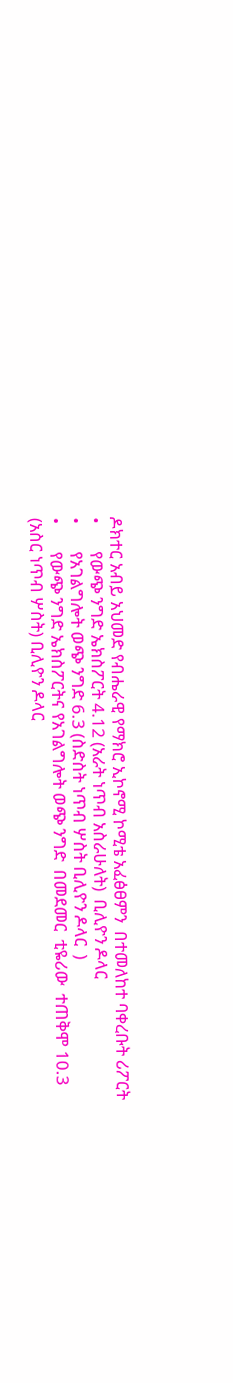ዶክተር አብይ አህመድ የብሔራዊ የማክሮ ኢኮኖሚ ኮሚቴ አፈፅፀምን  በተመለከተ ባቀረቡት ሪፖርት
•       የውጭ ንግድ ኤክስፖርት 4.12 (አራት ነጥብ አስራሁለት)  ቢሊዮን ዶላር
•       የአገልግሎት ወጭ ንግድ 6.3 (ስድስት ነጥብ ሦስት ቢሊዮን ዶላር  )
•       የውጭ ንግድ ኤክስፖርትና የአገልግሎት ወጭ ንግድ  በመደመር  ቲዬሪው  ተጠቅሞ 10.3 (አስር ነጥብ ሦስት) ቢሊዮን ዶላር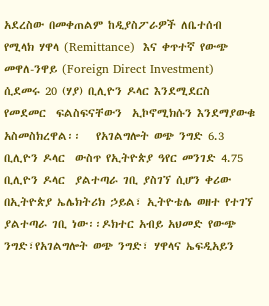አደረስው በመቀጠልም ከዲያስፖራዎች ለቤተሰብ የሚላክ ሃዋላ (Remittance)  እና ቀጥተኛ የውጭ መዋለ-ንዋይ (Foreign Direct Investment)  ሲደመሩ 20 (ሃያ) ቢሊዮን ዶላር እንደሚደርስ የመደመር  ፍልስፍናቸውን  ኢኮኖሚክሱን እንደማያውቁ  አስመስክረዋል፡፡   የአገልግሎት ወጭ ንግድ 6.3 ቢሊዮን ዶላር  ውስጥ የኢትዮጵያ ዓየር መንገድ 4.75 ቢሊዮን ዶላር  ያልተጣራ ገቢ ያስገኘ ሲሆን ቀሪው  በኢትዮጵያ ኤሌክትሪክ ኃይል፣ ኢትዮቴሌ ወዘተ የተገኘ ያልተጣራ ገቢ ነው፡፡ዶክተር አብይ አህመድ የውጭ ንግድ፣የአገልግሎት ወጭ ንግድ፣ ሃዋላና ኤፍዲአይን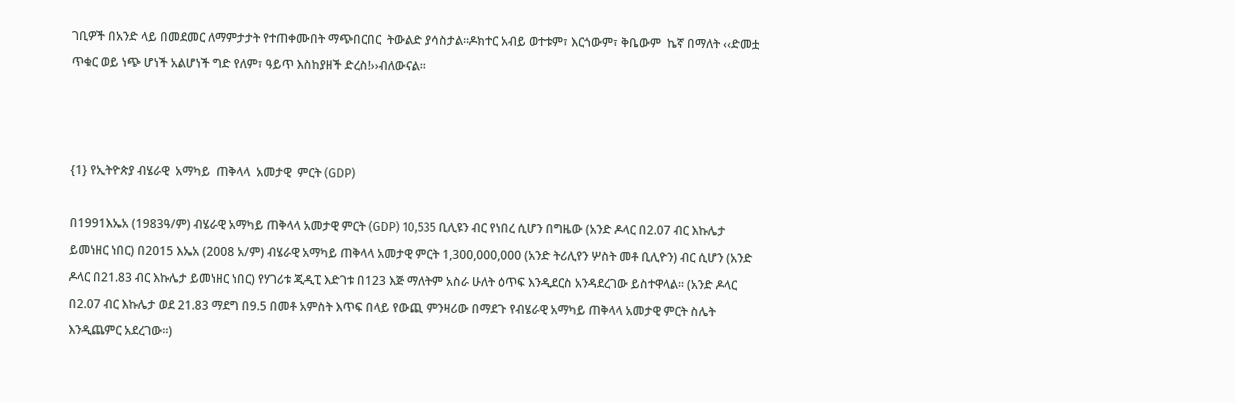ገቢዎች በአንድ ላይ በመደመር ለማምታታት የተጠቀሙበት ማጭበርበር  ትውልድ ያሳስታል፡፡ዶክተር አብይ ወተቱም፣ እርጎውም፣ ቅቤውም  ኬኛ በማለት ‹‹ድመቷ ጥቁር ወይ ነጭ ሆነች አልሆነች ግድ የለም፣ ዓይጥ እስከያዘች ድረስ!››ብለውናል፡፡



{1} የኢትዮጵያ ብሄራዊ  አማካይ  ጠቅላላ  አመታዊ  ምርት (GDP)

በ1991እኤአ (1983ዓ/ም) ብሄራዊ አማካይ ጠቅላላ አመታዊ ምርት (GDP) 10,535 ቢሊዩን ብር የነበረ ሲሆን በግዜው (አንድ ዶላር በ2.07 ብር እኩሌታ ይመነዘር ነበር) በ2015 እኤአ (2008 አ/ም) ብሄራዊ አማካይ ጠቅላላ አመታዊ ምርት 1,300,000,000 (አንድ ትሪሊየን ሦስት መቶ ቢሊዮን) ብር ሲሆን (አንድ ዶላር በ21.83 ብር እኩሌታ ይመነዘር ነበር) የሃገሪቱ ጂዲፒ እድገቱ በ123 እጅ ማለትም አስራ ሁለት ዕጥፍ እንዲደርስ አንዳደረገው ይስተዋላል፡፡ (አንድ ዶላር በ2.07 ብር እኩሌታ ወደ 21.83 ማደግ በ9.5 በመቶ አምስት እጥፍ በላይ የውጪ ምንዛሪው በማደጉ የብሄራዊ አማካይ ጠቅላላ አመታዊ ምርት ስሌት እንዲጨምር አደረገው፡፡)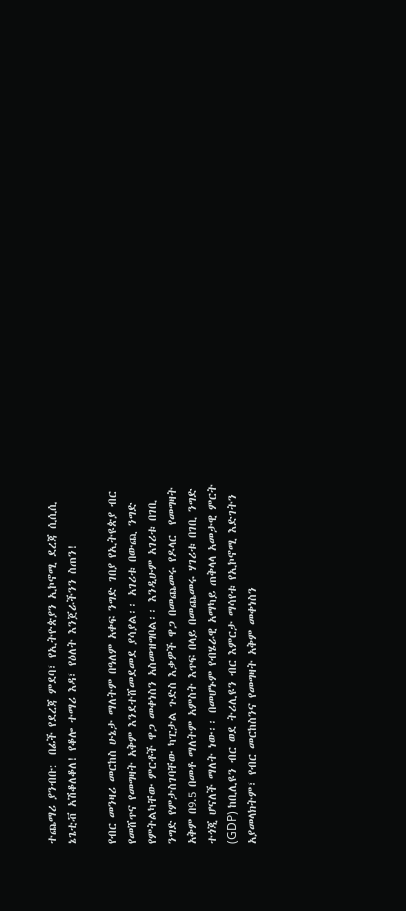ተጨማሪ ያንብቡ:  በፊች የደረጃ ምደባ፣ የኢትዮጵያን ኢኮኖሚ ደረጃ ሲሲሲ ኔጌቲቭ አሽቆለቆለ! የቆሎ ተማሪ እዳ፣ የዕለት እንጀራችንን ስጠን!

የብር መንዛሪ መርከስ ሁኔታ ማለትም በዓለም አቀፍ ንግድ ገበያ የኢትዩጵያ ብር የመሸጥና የመግዛት አቅም እንደተሸመደመደ ያሳያል፡፡ አገሪቱ በውጪ ንግድ የምትልካቸው ምርቶች ዋጋ መቀነስን አስመዝግቦል፡፡ እንዲሁም አገሪቱ በገቢ ንግድ የምታስገባቸው ካፒታል ጉድስ እቃዎች ዋጋ በመጨመሩ የዶላር  የመግዛት አቅም በ9.5 በመቶ ማለትም አምስት እጥፍ በላይ በመጨመሩ ሃገሪቱ በገቢ ንግድ ተጎጂ ሆናለች ማለት ነው፡፡ በመሆኑም የብሄራዊ አማካይ ጠቅላላ አመታዊ ምርት (GDP) ከቢሊዩን ብር ወደ ትሪሊዩን ብር እምርታ ማሳየቱ የኢኮኖሚ እድገትን አያመላክትም፣ የብር መርከስንና የመግዛት አቅም መቀነስን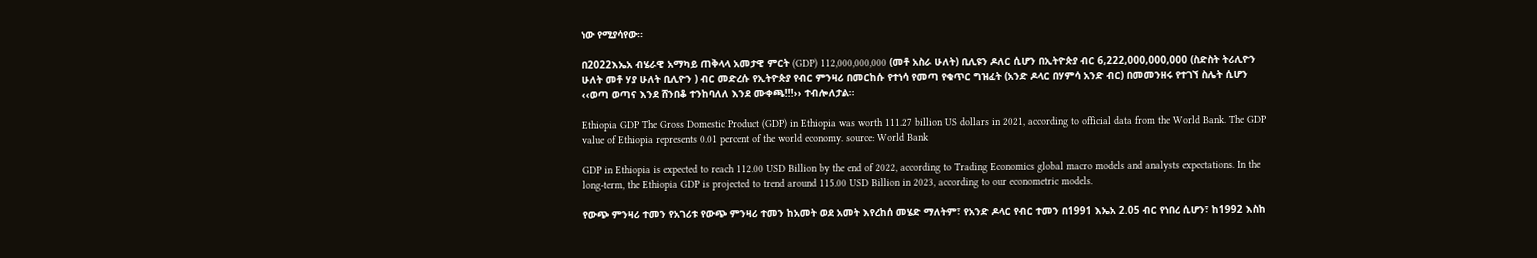ነው የሚያሳየው፡፡

በ2022እኤአ ብሄራዊ አማካይ ጠቅላላ አመታዊ ምርት (GDP) 112,000,000,000 (መቶ አስራ ሁለት) ቢሊዩን ዶለር ሲሆን በኢትዮጵያ ብር 6,222,000,000,000 (ስድስት ትሪሊዮን ሁለት መቶ ሃያ ሁለት ቢሊዮን ) ብር መድረሱ የኢትዮጵያ የብር ምንዛሪ በመርከሱ የተነሳ የመጣ የቁጥር ግዝፈት (አንድ ዶላር በሃምሳ አንድ ብር) በመመንዘሩ የተገኘ ስሌት ሲሆን ‹‹ወጣ ወጣና እንደ ሸንበቆ ተንከባለለ እንደ ሙቀጫ!!!›› ተብሎለታል፡፡

Ethiopia GDP The Gross Domestic Product (GDP) in Ethiopia was worth 111.27 billion US dollars in 2021, according to official data from the World Bank. The GDP value of Ethiopia represents 0.01 percent of the world economy. source: World Bank

GDP in Ethiopia is expected to reach 112.00 USD Billion by the end of 2022, according to Trading Economics global macro models and analysts expectations. In the long-term, the Ethiopia GDP is projected to trend around 115.00 USD Billion in 2023, according to our econometric models.

የውጭ ምንዛሪ ተመን የአገሪቱ የውጭ ምንዛሪ ተመን ከአመት ወደ አመት እየረከሰ መሄድ ማለትም፣ የአንድ ዶላር የብር ተመን በ1991 እኤአ 2.05 ብር የነበረ ሲሆን፣ ከ1992 እስከ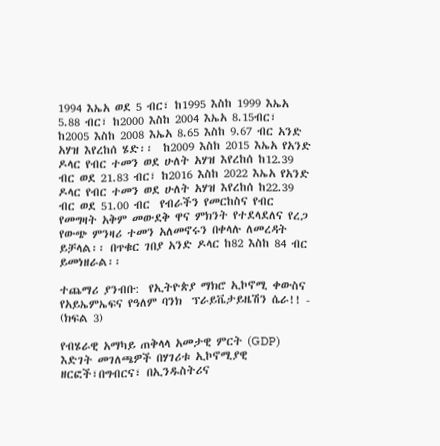1994 እኤአ ወደ 5 ብር፣ ከ1995 እስከ 1999 እኤአ 5.88 ብር፣ ከ2000 እስከ 2004 እኤአ 8.15ብር፣ ከ2005 እስከ 2008 እኤአ 8.65 እስከ 9.67 ብር አንድ አሃዝ እየረከሰ ሄድ፡፡  ከ2009 እስከ 2015 እኤአ የአንድ ዶላር የብር ተመን ወደ ሁለት አሃዝ እየረከሰ ከ12.39 ብር ወደ 21.83 ብር፣ ከ2016 እስከ 2022 እኤአ የአንድ ዶላር የብር ተመን ወደ ሁለት አሃዝ እየረከሰ ከ22.39 ብር ወደ 51.00 ብር  የብራችን የመርከስና የብር የመግዛት አቅም መውደቅ ዋና ምክንት የተደላደለና የረጋ የውጭ ምንዛሪ ተመን አለመኖሩን በቀላሉ ለመረዳት ይቻላል፡፡ በጥቁር ገበያ አንድ ዶላር ከ82 እስከ 84 ብር ይመነዘራል፡፡

ተጨማሪ ያንብቡ:  የኢትዮጵያ ማክሮ ኢኮኖሚ ቀውስና የአይኤምኤፍና የዓለም ባንክ  ፕራይቬታይዜሽን ሴራ!! - (ክፍል 3)

የብሄራዊ አማካይ ጠቅላላ አመታዊ ምርት (GDP) እድገት መገለጫዎች በሃገሪቱ ኢኮኖሚያዊ ዘርፎች፣በግብርና፣ በኢንዱስትሪና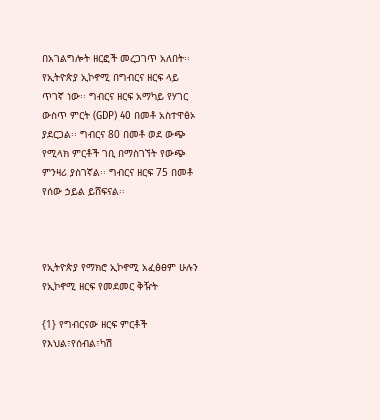በአገልግሎት ዘርፎች መረጋገጥ አለበት፡፡የኢትዮጵያ ኢኮኖሚ በግብርና ዘርፍ ላይ ጥገኛ ነው፡፡ ግብርና ዘርፍ አማካይ የሃገር ውስጥ ምርት (GDP) 40 በመቶ አስተዋፅኦ ያደርጋል፡፡ ግብርና 80 በመቶ ወደ ውጭ የሚላክ ምርቶች ገቢ በማስገኘት የውጭ ምንዛሪ ያስገኛል፡፡ ግብርና ዘርፍ 75 በመቶ የሰው ኃይል ይሸፍናል፡፡



የኢትዮጵያ የማክሮ ኢኮኖሚ አፈፅፀም ሁሉን የኢኮኖሚ ዘርፍ የመደመር ቅዥት

{1} የግብርናው ዘርፍ ምርቶች የእህል፣የሰብል፣ካሽ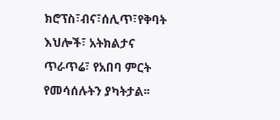ክሮፕስ፣ብና፣ሰሊጥ፣የቅባት እህሎች፣ አትክልታና ጥራጥሬ፣ የአበባ ምርት  የመሳሰሉትን ያካትታል፡፡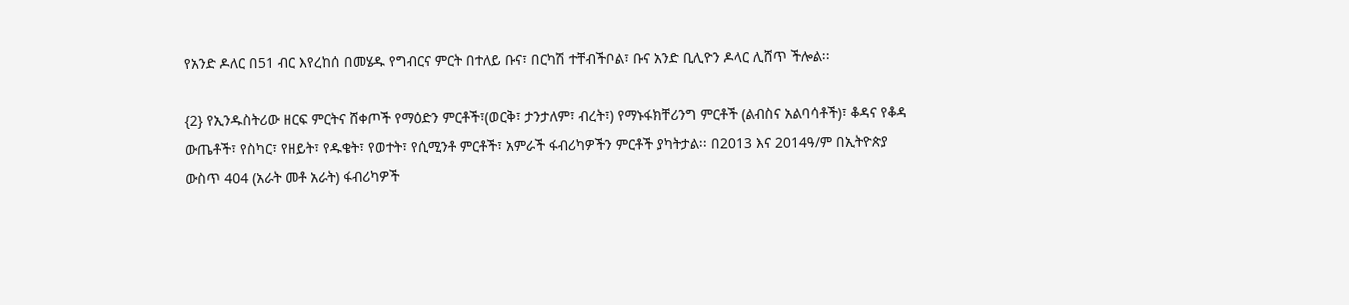የአንድ ዶለር በ51 ብር እየረከሰ በመሄዱ የግብርና ምርት በተለይ ቡና፣ በርካሽ ተቸብችቦል፣ ቡና አንድ ቢሊዮን ዶላር ሊሸጥ ችሎል፡፡

{2} የኢንዱስትሪው ዘርፍ ምርትና ሸቀጦች የማዕድን ምርቶች፣(ወርቅ፣ ታንታለም፣ ብረት፣) የማኑፋክቸሪንግ ምርቶች (ልብስና አልባሳቶች)፣ ቆዳና የቆዳ ውጤቶች፣ የስካር፣ የዘይት፣ የዱቄት፣ የወተት፣ የሲሚንቶ ምርቶች፣ አምራች ፋብሪካዎችን ምርቶች ያካትታል፡፡ በ2013 እና 2014ዓ/ም በኢትዮጵያ ውስጥ 404 (አራት መቶ አራት) ፋብሪካዎች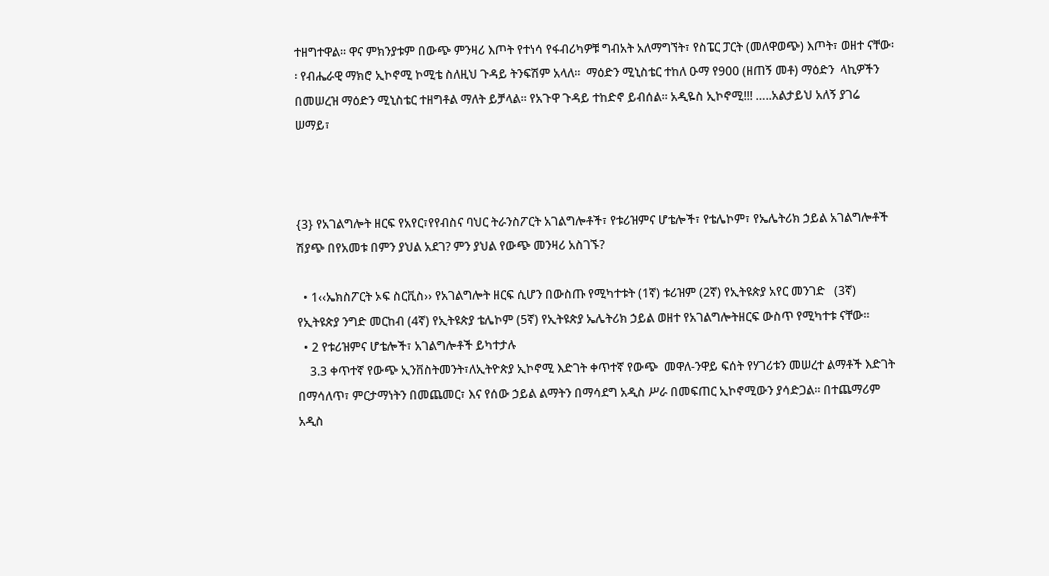ተዘግተዋል፡፡ ዋና ምክንያቱም በውጭ ምንዛሪ እጦት የተነሳ የፋብሪካዎቹ ግብአት አለማግኘት፣ የስፔር ፓርት (መለዋወጭ) እጦት፣ ወዘተ ናቸው፡፡ የብሔራዊ ማክሮ ኢኮኖሚ ኮሚቴ ስለዚህ ጉዳይ ትንፍሽም አላለ፡፡  ማዕድን ሚኒስቴር ተከለ ዑማ የ900 (ዘጠኝ መቶ) ማዕድን  ላኪዎችን በመሠረዝ ማዕድን ሚኒስቴር ተዘግቶል ማለት ይቻላል፡፡ የአጉዋ ጉዳይ ተከድኖ ይብሰል፡፡ አዲዬስ ኢኮኖሚ!!! …..አልታይህ አለኝ ያገሬ ሠማይ፣



{3} የአገልግሎት ዘርፍ የአየር፣የየብስና ባህር ትራንስፖርት አገልግሎቶች፣ የቱሪዝምና ሆቴሎች፣ የቴሌኮም፣ የኤሌትሪክ ኃይል አገልግሎቶች ሽያጭ በየአመቱ በምን ያህል አደገ? ምን ያህል የውጭ መንዛሪ አስገኙ?

  • 1‹‹ኤክስፖርት ኦፍ ስርቪስ›› የአገልግሎት ዘርፍ ሲሆን በውስጡ የሚካተቱት (1ኛ) ቱሪዝም (2ኛ) የኢትዩጵያ አየር መንገድ   (3ኛ) የኢትዩጵያ ንግድ መርከብ (4ኛ) የኢትዩጵያ ቴሌኮም (5ኛ) የኢትዩጵያ ኤሌትሪክ ኃይል ወዘተ የአገልግሎትዘርፍ ውስጥ የሚካተቱ ናቸው፡፡
  • 2 የቱሪዝምና ሆቴሎች፣ አገልግሎቶች ይካተታሉ
    3.3 ቀጥተኛ የውጭ ኢንቨስትመንት፣ለኢትዮጵያ ኢኮኖሚ እድገት ቀጥተኛ የውጭ  መዋለ-ንዋይ ፍሰት የሃገሪቱን መሠረተ ልማቶች እድገት በማሳለጥ፣ ምርታማነትን በመጨመር፣ እና የሰው ኃይል ልማትን በማሳደግ አዲስ ሥራ በመፍጠር ኢኮኖሚውን ያሳድጋል፡፡ በተጨማሪም አዲስ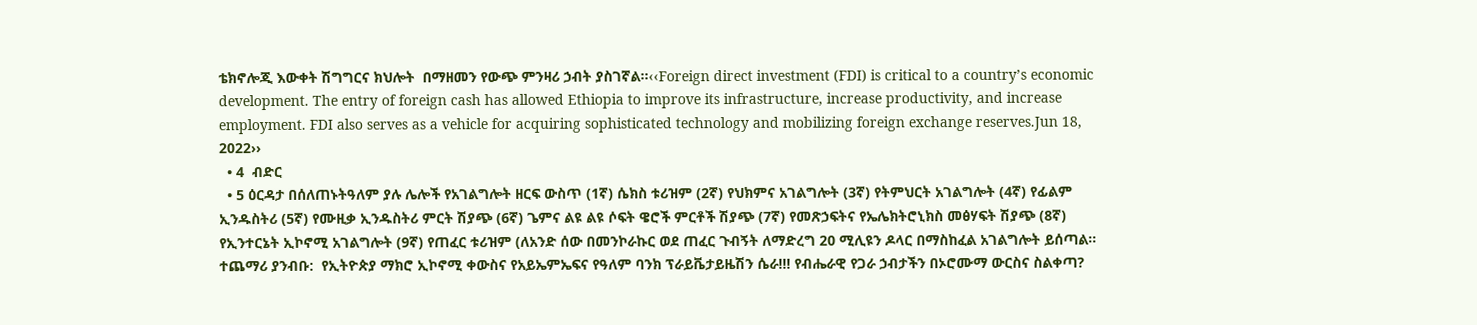ቴክኖሎጂ እውቀት ሽግግርና ክህሎት  በማዘመን የውጭ ምንዛሪ ኃብት ያስገኛል፡፡‹‹Foreign direct investment (FDI) is critical to a country’s economic development. The entry of foreign cash has allowed Ethiopia to improve its infrastructure, increase productivity, and increase employment. FDI also serves as a vehicle for acquiring sophisticated technology and mobilizing foreign exchange reserves.Jun 18, 2022››
  • 4  ብድር
  • 5 ዕርዳታ በሰለጠኑትዓለም ያሉ ሌሎች የአገልግሎት ዘርፍ ውስጥ (1ኛ) ሴክስ ቱሪዝም (2ኛ) የህክምና አገልግሎት (3ኛ) የትምህርት አገልግሎት (4ኛ) የፊልም ኢንዱስትሪ (5ኛ) የሙዚቃ ኢንዱስትሪ ምርት ሽያጭ (6ኛ) ጌምና ልዩ ልዩ ሶፍት ዌሮች ምርቶች ሽያጭ (7ኛ) የመጽኃፍትና የኤሌክትሮኒክስ መፅሃፍት ሽያጭ (8ኛ) የኢንተርኔት ኢኮኖሚ አገልግሎት (9ኛ) የጠፈር ቱሪዝም (ለአንድ ሰው በመንኮራኩር ወደ ጠፈር ጉብኝት ለማድረግ 20 ሚሊዩን ዶላር በማስከፈል አገልግሎት ይሰጣል፡፡
ተጨማሪ ያንብቡ:  የኢትዮጵያ ማክሮ ኢኮኖሚ ቀውስና የአይኤምኤፍና የዓለም ባንክ ፕራይቬታይዜሽን ሴራ!!! የብሔራዊ የጋራ ኃብታችን በኦሮሙማ ውርስና ስልቀጣ?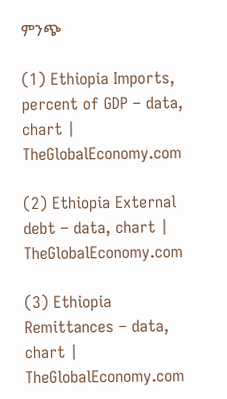ምንጭ

(1) Ethiopia Imports, percent of GDP – data, chart | TheGlobalEconomy.com

(2) Ethiopia External debt – data, chart | TheGlobalEconomy.com

(3) Ethiopia Remittances – data, chart | TheGlobalEconomy.com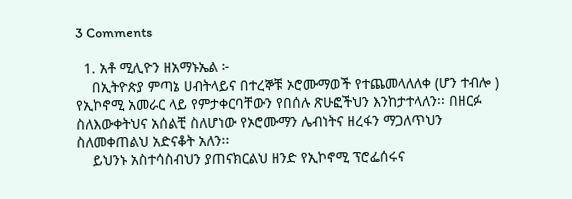3 Comments

  1. አቶ ሚሊዮን ዘአማኑኤል ፦
    በኢትዮጵያ ምጣኔ ሀብትላይና በተረኞቹ ኦሮሙማወች የተጨመላለለቀ (ሆን ተብሎ ) የኢኮኖሚ አመራር ላይ የምታቀርባቸውን የበሰሉ ጽሁፎችህን እንከታተላለን፡፡ በዘርፉ ስለእውቀትህና አሰልቺ ስለሆነው የኦሮሙማን ሌብነትና ዘረፋን ማጋለጥህን ስለመቀጠልህ አድናቆት አለን፡፡
    ይህንኑ አስተሳስብህን ያጠናክርልህ ዘንድ የኢኮኖሚ ፕሮፌሰሩና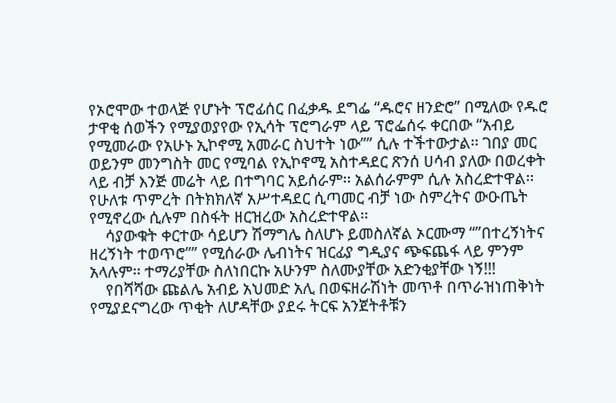የኦሮሞው ተወላጅ የሆኑት ፕሮፊሰር በፈቃዱ ደግፌ “ዱሮና ዘንድሮ” በሚለው የዱሮ ታዋቂ ሰወችን የሚያወያየው የኢሳት ፕሮግራም ላይ ፕሮፌሰሩ ቀርበው “አብይ የሚመራው የአሁኑ ኢኮኖሚ አመራር ስህተት ነው”” ሲሉ ተችተውታል፡፡ ገበያ መር ወይንም መንግስት መር የሚባል የኢኮኖሚ አስተዳደር ጽንሰ ሀሳብ ያለው በወረቀት ላይ ብቻ እንጅ መሬት ላይ በተግባር አይሰራም፡፡ አልሰራምም ሲሉ አስረድተዋል፡፡ የሁለቱ ጥምረት በትክክለኛ አሥተዳደር ሲጣመር ብቻ ነው ስምረትና ውዑጤት የሚኖረው ሲሉም በስፋት ዘርዝረው አስረድተዋል፡፡
    ሳያውቁት ቀርተው ሳይሆን ሽማግሌ ስለሆኑ ይመስለኛል ኦርሙማ “”በተረኝነትና ዘረኝነት ተወጥሮ”” የሚሰራው ሌብነትና ዝርፊያ ግዲያና ጭፍጨፋ ላይ ምንም አላሉም፡፡ ተማሪያቸው ስለነበርኩ አሁንም ስለሙያቸው አድንቂያቸው ነኝ!!!
    የበሻሻው ጩልሌ አብይ አህመድ አሊ በወፍዘራሽነት መጥቶ በጥራዝነጠቅነት የሚያደናግረው ጥቂት ለሆዳቸው ያደሩ ትርፍ አንጀትቶቹን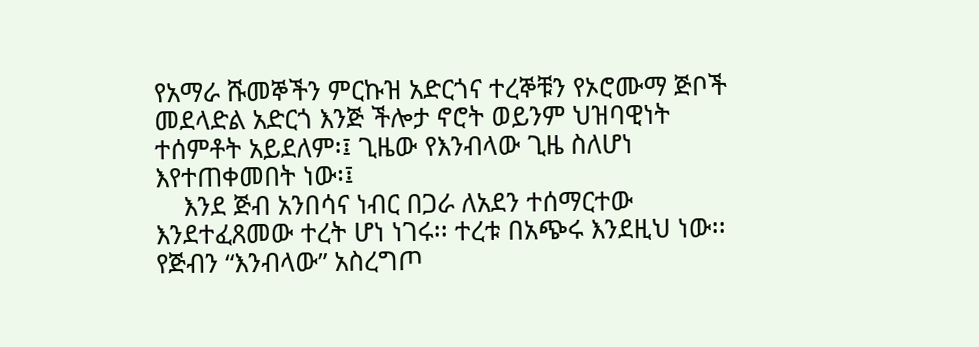የአማራ ሹመኞችን ምርኩዝ አድርጎና ተረኞቹን የኦሮሙማ ጅቦች መደላድል አድርጎ እንጅ ችሎታ ኖሮት ወይንም ህዝባዊነት ተሰምቶት አይደለም፡፤ ጊዜው የእንብላው ጊዜ ስለሆነ እየተጠቀመበት ነው፡፤
    እንደ ጅብ አንበሳና ነብር በጋራ ለአደን ተሰማርተው እንደተፈጸመው ተረት ሆነ ነገሩ፡፡ ተረቱ በአጭሩ እንደዚህ ነው፡፡ የጅብን “እንብላው” አስረግጦ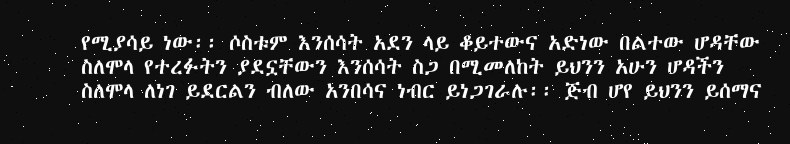የሚያሳይ ነው፡፡ ሶስቱም እንሰሳት አደን ላይ ቆይተውና አድነው በልተው ሆዳቸው ስለሞላ የተረፉትን ያደኗቸውን እንሰሳት ስጋ በሚመለከት ይህንን አሁን ሆዳችን ስለሞላ ለነገ ይደርልን ብለው አንበሳና ነብር ይነጋገራሉ፡፡ ጅብ ሆየ ይህንን ይሰማና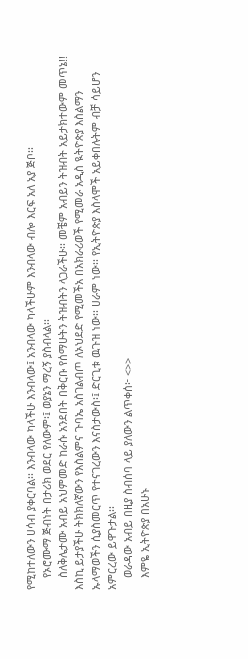የሚከተለውን ሀሳብ ያቀርባል፡፡ እንብላው ካላችሁ እንብላው፤ አንብላው ካላችሁም እንብላው ብሎ እርፍ አለ አያ ጅቦ፡፡
    የኦሮሙማ ጅብነት በታሪክ ወደር የለውም፡፤ ወያኔን ማረኝ ያስብላል፡፡
    ስለቅሌታሙ አብይ አህምመድ ከራሱ አንደበት በቅርቡ የሰማሁትን ትዝብትን ላጋራችሁ፡፡ መቼም አብይን ትዝብት አይታክተውም መጥኔ!! እስኪ ይታያችሁ ትክክለኛውን የእስልምና ጉባኤ አስገልብጦ ለኦህደድ የሚመችአ በአክራሪወች የሚመራ አዲስ ዪትዮጵያ እስልማን ኡላማወችን ሲያስመርጥ የተናገረውን እናስታውስ፡፤ ድርጊቱ ዉጉዝ ነው፡፡ ሀራም ነው፡፡ የኢትዮጵያ እስላሞች አይቀበሉትም ብቻ ሳይሆን አምርረው ይዋጉታል፡፡
    ወራዳው አብይ በዚያ ስብሰባ ላይ ያለውን ልጥቀሰ፦ <>>
    እምዬ ኢትዮጵያ በአሁኑ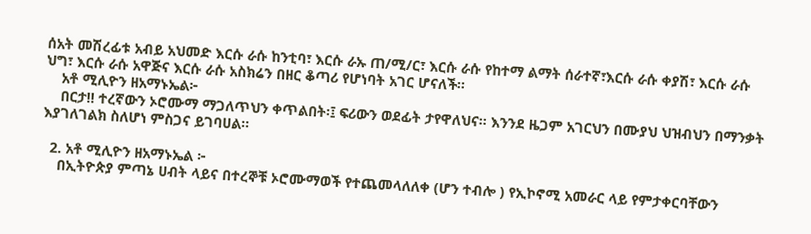ሰአት መሽረፊቱ አብይ አህመድ እርሱ ራሱ ከንቲባ፣ እርሱ ራኡ ጠ/ሚ/ር፣ እርሱ ራሱ የከተማ ልማት ሰራተኛ፣እርሱ ራሱ ቀያሽ፣ እርሱ ራሱ ህግ፣ እርሱ ራሱ አዋጅና እርሱ ራሱ አስክሬን በዘር ቆጣሪ የሆነባት አገር ሆናለች፡፡
    አቶ ሚሊዮን ዘአማኑኤል፦
    በርታ!! ተረኛውን ኦሮሙማ ማጋለጥህን ቀጥልበት፡፤ ፍሪውን ወደፊት ታየዋለህና፡፡ እንንደ ዜጋም አገርህን በሙያህ ህዝብህን በማንቃት እያገለገልክ ስለሆነ ምስጋና ይገባሀል፡፡

  2. አቶ ሚሊዮን ዘአማኑኤል ፦
    በኢትዮጵያ ምጣኔ ሀብት ላይና በተረኞቹ ኦሮሙማወች የተጨመላለለቀ (ሆን ተብሎ ) የኢኮኖሚ አመራር ላይ የምታቀርባቸውን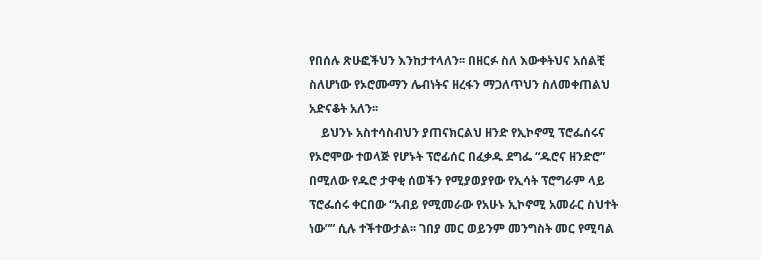የበሰሉ ጽሁፎችህን እንከታተላለን፡፡ በዘርፉ ስለ እውቀትህና አሰልቺ ስለሆነው የኦሮሙማን ሌብነትና ዘረፋን ማጋለጥህን ስለመቀጠልህ አድናቆት አለን፡፡
    ይህንኑ አስተሳስብህን ያጠናክርልህ ዘንድ የኢኮኖሚ ፕሮፌሰሩና የኦሮሞው ተወላጅ የሆኑት ፕሮፊሰር በፈቃዱ ደግፌ “ዱሮና ዘንድሮ” በሚለው የዱሮ ታዋቂ ሰወችን የሚያወያየው የኢሳት ፕሮግራም ላይ ፕሮፌሰሩ ቀርበው “አብይ የሚመራው የአሁኑ ኢኮኖሚ አመራር ስህተት ነው”” ሲሉ ተችተውታል፡፡ ገበያ መር ወይንም መንግስት መር የሚባል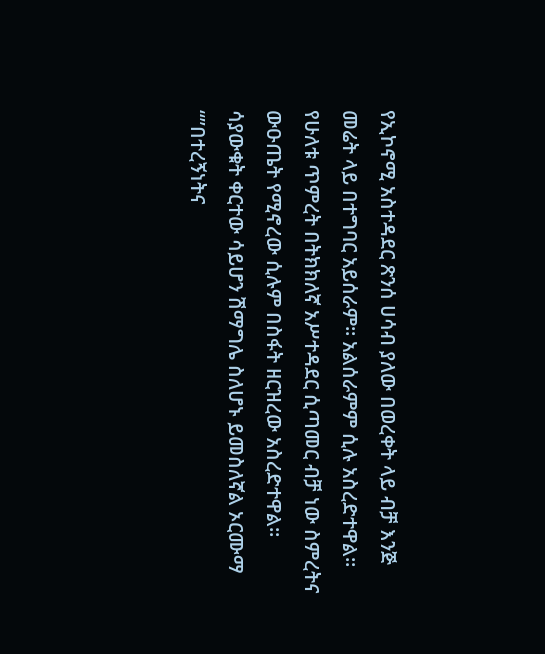የኢኮኖሚ አስተዳደር ጽንሰ ሀሳብ ያለው በወረቀት ላይ ብቻ እንጅ መሬት ላይ በተግባር አይሰራም፡፡ አልሰራምም ሲሉ አስረድተዋል፡፡ የሁለቱ ጥምረት በትክክለኛ አሥተዳደር ሲጣመር ብቻ ነው ስምረትና ውዑጤት የሚኖረው ሲሉም በስፋት ዘርዝረው አስረድተዋል፡፡ ሳያውቁት ቀርተው ሳይሆን ሽማግሌ ስለሆኑ ይመስለኛል ኦርሙማ “”በተረኝነትና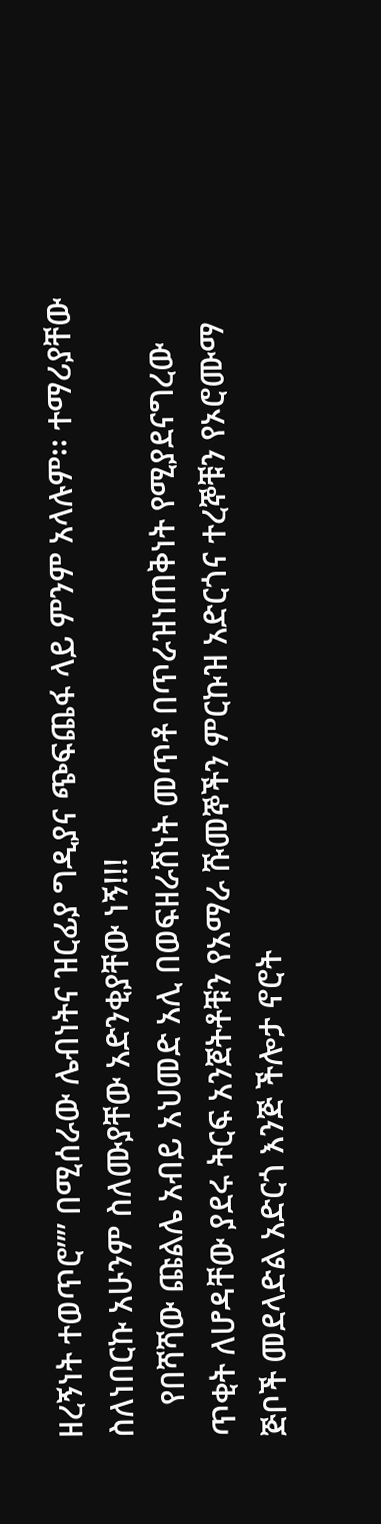ዘረኝነት ተወጥሮ”” በሚሰራው ሌብነትና ዝርፊያ ግዲያና ጭፍጨፋ ላይ ምንም አላሉም፡፡ ተማሪያቸው ስለነበርኩ አሁንም ስለሙያቸው አድንቂያቸው ነኝ!!!
    የበሻሻው ጩልሌ አብይ አህመድ አሊ በወፍዘራሽነት መጥቶ በጥራዝነጠቅነት የሚያደናግረው ጥቂት ለሆዳቸው ያደሩ ትርፍ አንጀትቶቹን የአማራ ሹመኞችን ምርኩዝ አድርጎና ተረኞቹን የኦሮሙማ ጅቦች መደላድል አድርጎ እንጅ ችሎታ ኖሮት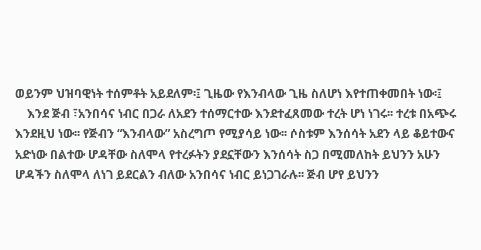ወይንም ህዝባዊነት ተሰምቶት አይደለም፡፤ ጊዜው የእንብላው ጊዜ ስለሆነ እየተጠቀመበት ነው፡፤
    እንደ ጅብ ፣አንበሳና ነብር በጋራ ለአደን ተሰማርተው እንደተፈጸመው ተረት ሆነ ነገሩ፡፡ ተረቱ በአጭሩ እንደዚህ ነው፡፡ የጅብን “እንብላው” አስረግጦ የሚያሳይ ነው፡፡ ሶስቱም እንሰሳት አደን ላይ ቆይተውና አድነው በልተው ሆዳቸው ስለሞላ የተረፉትን ያደኗቸውን እንሰሳት ስጋ በሚመለከት ይህንን አሁን ሆዳችን ስለሞላ ለነገ ይደርልን ብለው አንበሳና ነብር ይነጋገራሉ፡፡ ጅብ ሆየ ይህንን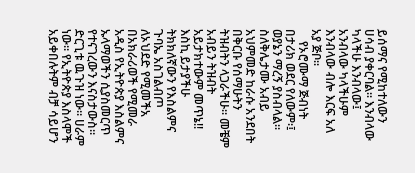ይሰማና የሚከተለውን ሀሳብ ያቀርባል፡፡ እንብላው ካላችሁ እንብላው፤ አንብላው ካላችሁም እንብላው ብሎ እርፍ አለ አያ ጅቦ፡፡
    የኦሮሙማ ጅብነት በታሪክ ወደር የለውም፡፤ ወያኔን ማረኝ ያስብላል፡፡ ስለቅሌታሙ አብይ አህምመድ ከራሱ አንደበት በቅርቡ የሰማሁትን ትዝብትን ላጋራችሁ፡፡ መቼም አብይን ትዝብት አይታክተውም መጥኔ!! እስኪ ይታያችሁ ትክክለኛውን የእስልምና ጉባኤ አስገልብጦ ለኦህደድ የሚመችአ በአክራሪወች የሚመራ አዲስ የኢትዮጵያ እስልምና ኡላማወችን ሲያስመርጥ የተናገረውን እናስታውስ፡፡ድርጊቱ ዉጉዝ ነው፡፡ ሀራም ነው፡፡ የኢትዮጵያ እስላሞች አይቀበሉትም ብቻ ሳይሆን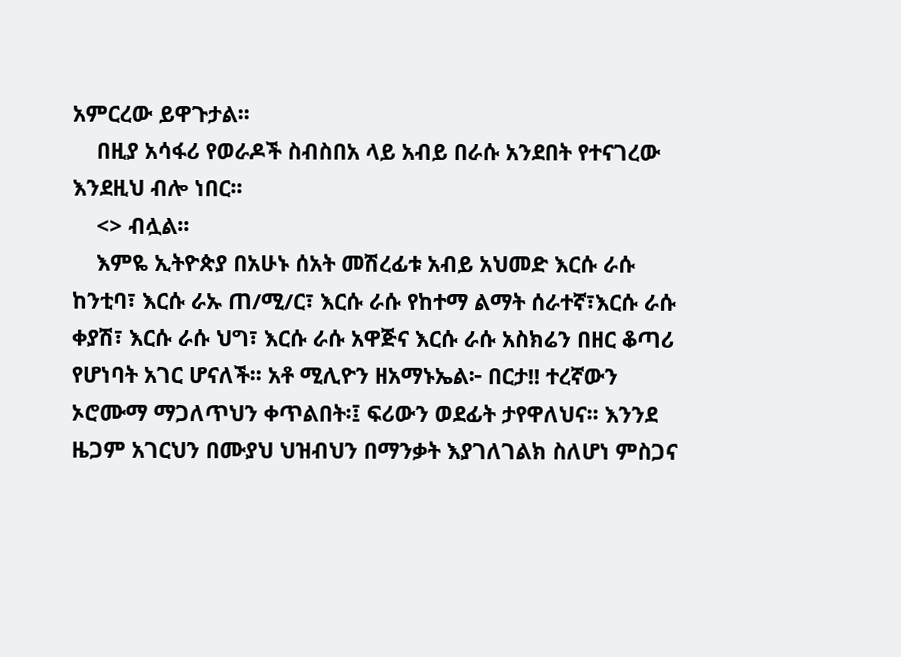አምርረው ይዋጉታል፡፡
    በዚያ አሳፋሪ የወራዶች ስብስበአ ላይ አብይ በራሱ አንደበት የተናገረው እንደዚህ ብሎ ነበር፡፡
    <> ብሏል፡፡
    እምዬ ኢትዮጵያ በአሁኑ ሰአት መሽረፊቱ አብይ አህመድ እርሱ ራሱ ከንቲባ፣ እርሱ ራኡ ጠ/ሚ/ር፣ እርሱ ራሱ የከተማ ልማት ሰራተኛ፣እርሱ ራሱ ቀያሽ፣ እርሱ ራሱ ህግ፣ እርሱ ራሱ አዋጅና እርሱ ራሱ አስክሬን በዘር ቆጣሪ የሆነባት አገር ሆናለች፡፡ አቶ ሚሊዮን ዘአማኑኤል፦ በርታ!! ተረኛውን ኦሮሙማ ማጋለጥህን ቀጥልበት፡፤ ፍሪውን ወደፊት ታየዋለህና፡፡ እንንደ ዜጋም አገርህን በሙያህ ህዝብህን በማንቃት እያገለገልክ ስለሆነ ምስጋና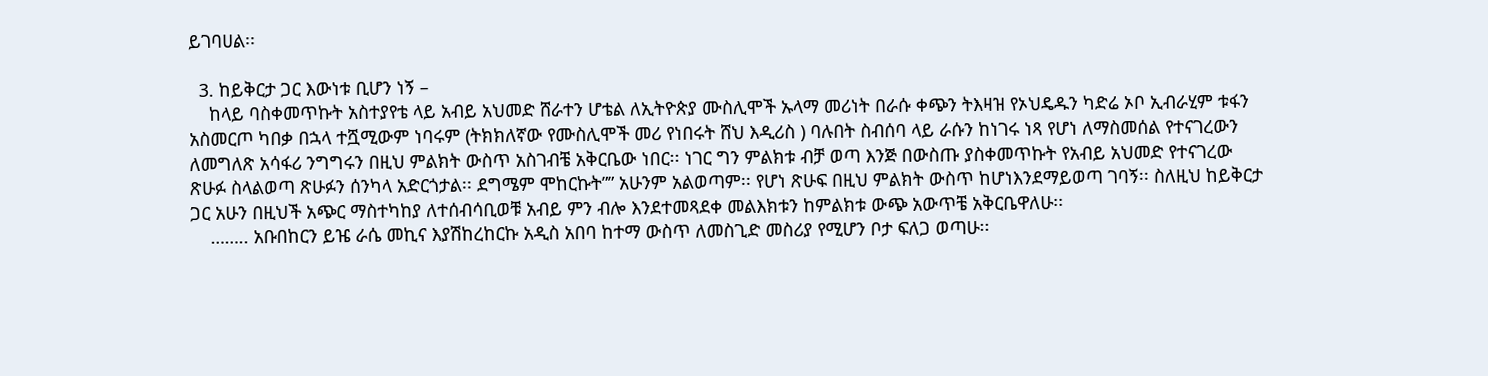ይገባሀል፡፡

  3. ከይቅርታ ጋር እውነቱ ቢሆን ነኝ –
    ከላይ ባስቀመጥኩት አስተያየቴ ላይ አብይ አህመድ ሸራተን ሆቴል ለኢትዮጵያ ሙስሊሞች ኡላማ መሪነት በራሱ ቀጭን ትእዛዝ የኦህዴዱን ካድሬ ኦቦ ኢብራሂም ቱፋን አስመርጦ ካበቃ በኋላ ተሿሚውም ነባሩም (ትክክለኛው የሙስሊሞች መሪ የነበሩት ሸህ እዲሪስ ) ባሉበት ስብሰባ ላይ ራሱን ከነገሩ ነጻ የሆነ ለማስመሰል የተናገረውን ለመግለጽ አሳፋሪ ንግግሩን በዚህ ምልክት ውስጥ አስገብቼ አቅርቤው ነበር፡፡ ነገር ግን ምልክቱ ብቻ ወጣ እንጅ በውስጡ ያስቀመጥኩት የአብይ አህመድ የተናገረው ጽሁፉ ስላልወጣ ጽሁፉን ሰንካላ አድርጎታል፡፡ ደግሜም ሞከርኩት”” አሁንም አልወጣም፡፡ የሆነ ጽሁፍ በዚህ ምልክት ውስጥ ከሆነእንደማይወጣ ገባኝ፡፡ ስለዚህ ከይቅርታ ጋር አሁን በዚህች አጭር ማስተካከያ ለተሰብሳቢወቹ አብይ ምን ብሎ እንደተመጻደቀ መልእክቱን ከምልክቱ ውጭ አውጥቼ አቅርቤዋለሁ፡፡
    …….. አቡበከርን ይዤ ራሴ መኪና እያሽከረከርኩ አዲስ አበባ ከተማ ውስጥ ለመስጊድ መስሪያ የሚሆን ቦታ ፍለጋ ወጣሁ፡፡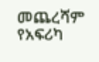መጨረሻም የአፍሪካ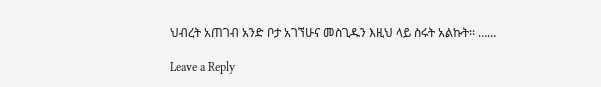ህብረት አጠገብ አንድ ቦታ አገኘሁና መስጊዱን እዚህ ላይ ስሩት አልኩት፡፡ ……

Leave a Reply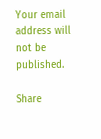Your email address will not be published.

Share